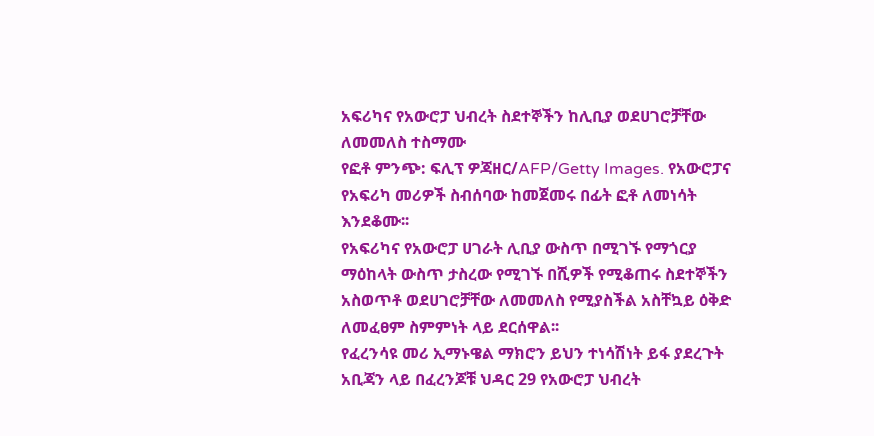አፍሪካና የአውሮፓ ህብረት ስደተኞችን ከሊቢያ ወደሀገሮቻቸው ለመመለስ ተስማሙ
የፎቶ ምንጭ: ፍሊፕ ዎጃዘር/AFP/Getty Images. የአውሮፓና የአፍሪካ መሪዎች ስብሰባው ከመጀመሩ በፊት ፎቶ ለመነሳት እንደቆሙ፡፡
የአፍሪካና የአውሮፓ ሀገራት ሊቢያ ውስጥ በሚገኙ የማጎርያ ማዕከላት ውስጥ ታስረው የሚገኙ በሺዎች የሚቆጠሩ ስደተኞችን አስወጥቶ ወደሀገሮቻቸው ለመመለስ የሚያስችል አስቸኳይ ዕቅድ ለመፈፀም ስምምነት ላይ ደርሰዋል፡፡
የፈረንሳዩ መሪ ኢማኑዌል ማክሮን ይህን ተነሳሽነት ይፋ ያደረጉት አቢጃን ላይ በፈረንጆቹ ህዳር 29 የአውሮፓ ህብረት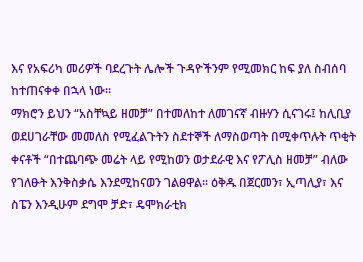እና የአፍሪካ መሪዎች ባደረጉት ሌሎች ጉዳዮችንም የሚመክር ከፍ ያለ ስብሰባ ከተጠናቀቀ በኋላ ነው፡፡
ማክሮን ይህን “አስቸኳይ ዘመቻ” በተመለከተ ለመገናኛ ብዙሃን ሲናገሩ፤ ከሊቢያ ወደሀገራቸው መመለስ የሚፈልጉትን ስደተኞች ለማስወጣት በሚቀጥሉት ጥቂት ቀናቶች “በተጨባጭ መሬት ላይ የሚከወን ወታደራዊ እና የፖሊስ ዘመቻ” ብለው የገለፁት እንቅስቃሴ እንደሚከናወን ገልፀዋል፡፡ ዕቅዱ በጀርመን፣ ኢጣሊያ፣ እና ስፔን እንዲሁም ደግሞ ቻድ፣ ዴሞክራቲክ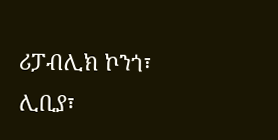ሪፓብሊክ ኮንጎ፣ ሊቢያ፣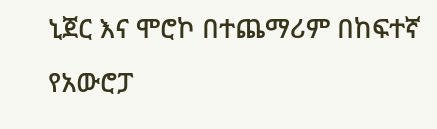ኒጀር እና ሞሮኮ በተጨማሪም በከፍተኛ የአውሮፓ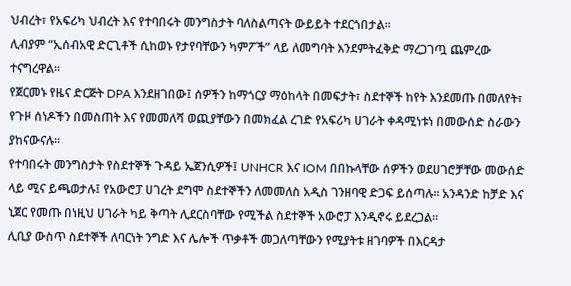ህብረት፣ የአፍሪካ ህብረት እና የተባበሩት መንግስታት ባለስልጣናት ውይይት ተደርጎበታል፡፡
ሊብያም “ኢሰብአዊ ድርጊቶች ሲከወኑ የታየባቸውን ካምፖች” ላይ ለመግባት እንደምትፈቅድ ማረጋገጧ ጨምረው ተናግረዋል፡፡
የጀርመኑ የዜና ድርጅት DPA እንደዘገበው፤ ሰዎችን ከማጎርያ ማዕከላት በመፍታት፣ ስደተኞች ከየት እንደመጡ በመለየት፣ የጉዞ ሰነዶችን በመስጠት እና የመመለሻ ወጪያቸውን በመክፈል ረገድ የአፍሪካ ሀገራት ቀዳሚነቱነ በመውሰድ ስራውን ያከናውናሉ፡፡
የተባበሩት መንግስታት የስደተኞች ጉዳይ ኤጀንሲዎች፤ UNHCR እና IOM በበኩላቸው ሰዎችን ወደሀገሮቻቸው መውሰድ ላይ ሚና ይጫወታሉ፤ የአውሮፓ ሀገረት ደግሞ ስደተኞችን ለመመለስ አዲስ ገንዘባዊ ድጋፍ ይሰጣሉ፡፡ አንዳንድ ከቻድ እና ኒጀር የመጡ በነዚህ ሀገራት ካይ ቅጣት ሊደርስባቸው የሚችል ስደተኞች አውሮፓ እንዲኖሩ ይደረጋል፡፡
ሊቢያ ውስጥ ስደተኞች ለባርነት ንግድ እና ሌሎች ጥቃቶች መጋለጣቸውን የሚያትቱ ዘገባዎች በእርዳታ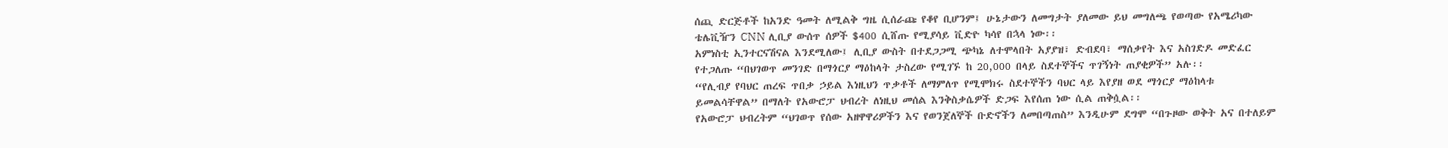ሰጪ ድርጅቶች ከአንድ ዓመት ለሚልቅ ግዜ ሲሰራጩ የቆየ ቢሆንም፤ ሁኔታውን ለመግታት ያለመው ይህ መግለጫ የወጣው የአሜሪካው ቴሌቪዥን CNN ሊቢያ ውሰጥ ሰዎች $400 ሲሸጡ የሚያሳይ ቪድዮ ካሳየ በኋላ ነው፡፡
አምነስቲ ኢንተርናሽናል እንደሚለው፤ ሊቢያ ውስት በተደጋጋሚ ጭካኔ ለተሞላበት አያያዝ፣ ድብደባ፣ ማሰቃየት እና አስገድዶ መድፈር የተጋለጡ “በህገወጥ መንገድ በማጎርያ ማዕከላት ታስረው የሚገኙ ከ 20,000 በላይ ስደተኞችና ጥገኝነት ጠያቂዎች” አሉ፡፡
“የሊብያ የባህር ጠረፍ ጥበቃ ኃይል እነዚህን ጥቃቶች ለማምለጥ የሚሞክሩ ስደተኞችን ባህር ላይ እየያዘ ወደ ማጎርያ ማዕከላቱ ይመልሳቸዋል” በማለት የአውሮፓ ህብረት ለነዚህ መሰል እንቅስቃሴዎች ድጋፍ እየሰጠ ነው ሲል ጠቅሷል፡፡
የአውሮፓ ህብረትም “ህገወጥ የሰው አዘዋዋሪዎችን እና የወንጀለኞች ቡድኖችን ለመበጣጠስ” እንዲሁም ደግሞ “በጉዞው ወቅት አና በተለይም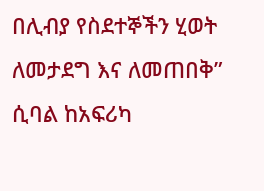በሊብያ የስደተኞችን ሂወት ለመታደግ እና ለመጠበቅ” ሲባል ከአፍሪካ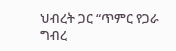ህብረት ጋር “ጥምር የጋራ ግብረ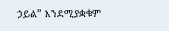ኃይል” እንደሚያቋቁም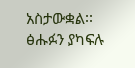አስታውቋል፡፡
ፅሑፉን ያካፍሉ